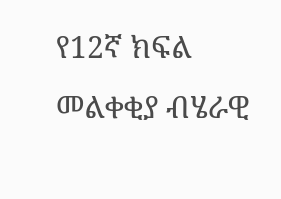የ12ኛ ክፍል መልቀቂያ ብሄራዊ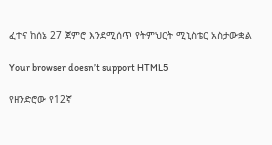ፈተና ከሰኔ 27 ጀምሮ እንደሚሰጥ የትምህርት ሚኒስቴር አስታውቋል

Your browser doesn’t support HTML5

የዘንድሮው የ12ኛ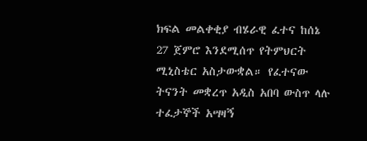ክፍል መልቀቂያ ብሄራዊ ፈተና ከሰኔ 27 ጀምሮ እንደሚሰጥ የትምህርት ሚኒስቴር አስታውቋል። የፈተናው ትናንት መቋረጥ አዲስ አበባ ውስጥ ላሉ ተፈታኞች አሣዛኝ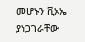መሆኑን ቪኦኤ ያነጋገራቸው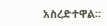አስረድተዋል።